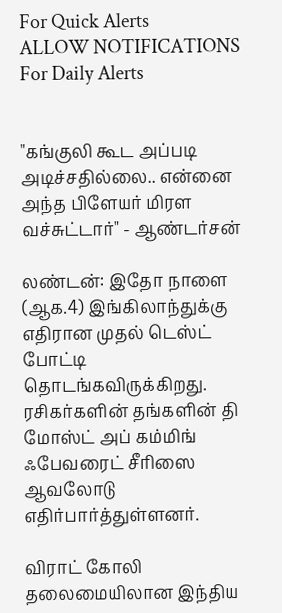For Quick Alerts
ALLOW NOTIFICATIONS
For Daily Alerts


"கங்குலி கூட அப்படி அடிச்சதில்லை.. என்னை அந்த பிளேயர் மிரள வச்சுட்டார்" - ஆண்டர்சன்

லண்டன்: இதோ நாளை (ஆக.4) இங்கிலாந்துக்கு எதிரான முதல் டெஸ்ட் போட்டி தொடங்கவிருக்கிறது. ரசிகர்களின் தங்களின் தி மோஸ்ட் அப் கம்மிங் ஃபேவரைட் சீரிஸை ஆவலோடு எதிர்பார்த்துள்ளனர்.

விராட் கோலி தலைமையிலான இந்திய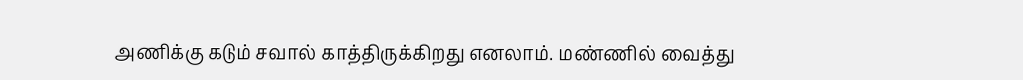அணிக்கு கடும் சவால் காத்திருக்கிறது எனலாம். மண்ணில் வைத்து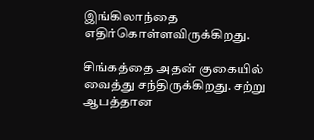இங்கிலாந்தை எதிர்கொள்ளவிருக்கிறது.

சிங்கத்தை அதன் குகையில் வைத்து சந்திருக்கிறது. சற்று ஆபத்தான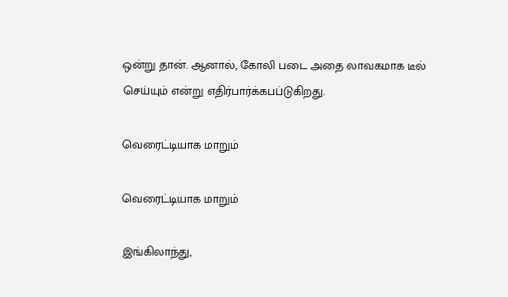ஒன்று தான். ஆனால், கோலி படை அதை லாவகமாக டீல் செய்யும் என்று எதிர்பார்க்கபப்டுகிறது.

வெரைட்டியாக மாறும்

வெரைட்டியாக மாறும்

இங்கிலாந்து,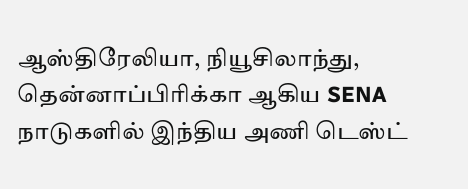ஆஸ்திரேலியா, நியூசிலாந்து, தென்னாப்பிரிக்கா ஆகிய SENA நாடுகளில் இந்திய அணி டெஸ்ட்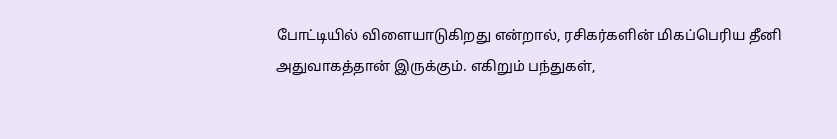போட்டியில் விளையாடுகிறது என்றால், ரசிகர்களின் மிகப்பெரிய தீனி அதுவாகத்தான் இருக்கும். எகிறும் பந்துகள்,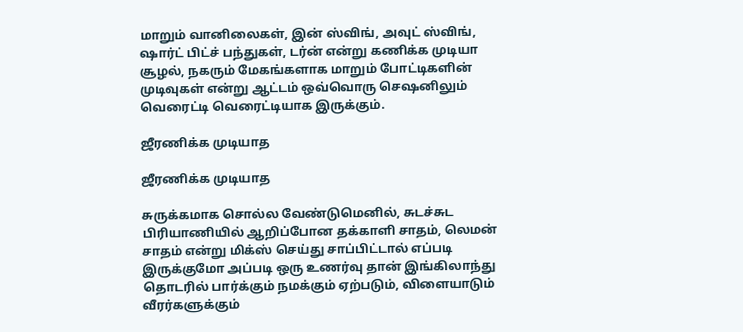மாறும் வானிலைகள், இன் ஸ்விங், அவுட் ஸ்விங், ஷார்ட் பிட்ச் பந்துகள், டர்ன் என்று கணிக்க முடியா சூழல், நகரும் மேகங்களாக மாறும் போட்டிகளின் முடிவுகள் என்று ஆட்டம் ஒவ்வொரு செஷனிலும் வெரைட்டி வெரைட்டியாக இருக்கும்.

ஜீரணிக்க முடியாத

ஜீரணிக்க முடியாத

சுருக்கமாக சொல்ல வேண்டுமெனில், சுடச்சுட பிரியாணியில் ஆறிப்போன தக்காளி சாதம், லெமன் சாதம் என்று மிக்ஸ் செய்து சாப்பிட்டால் எப்படி இருக்குமோ அப்படி ஒரு உணர்வு தான் இங்கிலாந்து தொடரில் பார்க்கும் நமக்கும் ஏற்படும், விளையாடும் வீரர்களுக்கும்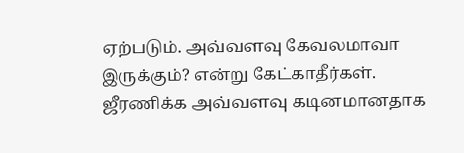ஏற்படும். அவ்வளவு கேவலமாவா இருக்கும்? என்று கேட்காதீர்கள். ஜீரணிக்க அவ்வளவு கடினமானதாக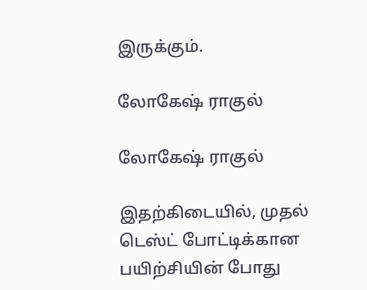இருக்கும்.

லோகேஷ் ராகுல்

லோகேஷ் ராகுல்

இதற்கிடையில், முதல் டெஸ்ட் போட்டிக்கான பயிற்சியின் போது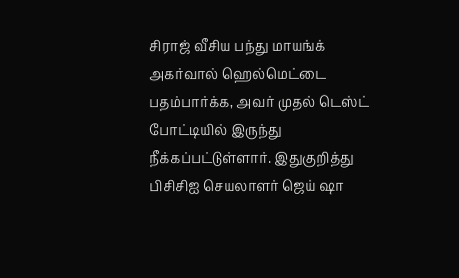சிராஜ் வீசிய பந்து மாயங்க் அகர்வால் ஹெல்மெட்டை பதம்பார்க்க, அவர் முதல் டெஸ்ட் போட்டியில் இருந்து நீக்கப்பட்டுள்ளார். இதுகுறித்து பிசிசிஐ செயலாளர் ஜெய் ஷா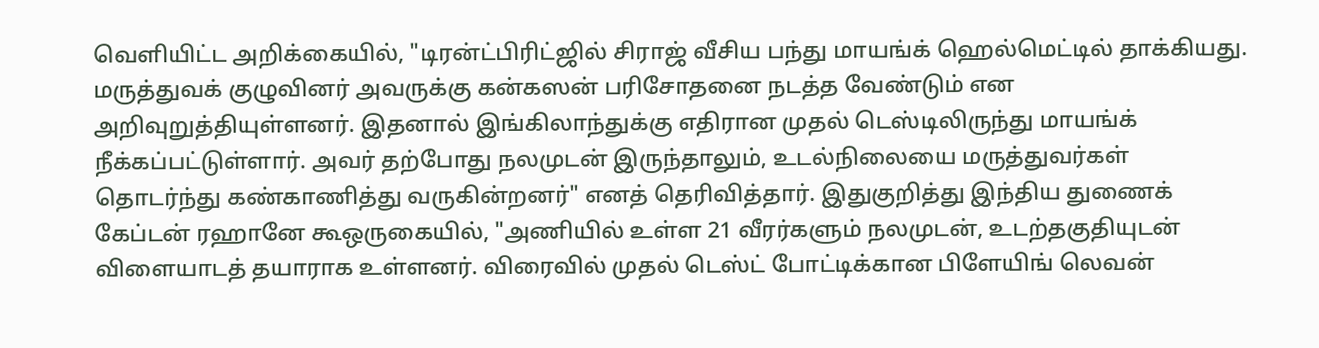வெளியிட்ட அறிக்கையில், "டிரன்ட்பிரிட்ஜில் சிராஜ் வீசிய பந்து மாயங்க் ஹெல்மெட்டில் தாக்கியது. மருத்துவக் குழுவினர் அவருக்கு கன்கஸன் பரிசோதனை நடத்த வேண்டும் என அறிவுறுத்தியுள்ளனர். இதனால் இங்கிலாந்துக்கு எதிரான முதல் டெஸ்டிலிருந்து மாயங்க் நீக்கப்பட்டுள்ளார். அவர் தற்போது நலமுடன் இருந்தாலும், உடல்நிலையை மருத்துவர்கள் தொடர்ந்து கண்காணித்து வருகின்றனர்" எனத் தெரிவித்தார். இதுகுறித்து இந்திய துணைக் கேப்டன் ரஹானே கூஒருகையில், "அணியில் உள்ள 21 வீரர்களும் நலமுடன், உடற்தகுதியுடன் விளையாடத் தயாராக உள்ளனர். விரைவில் முதல் டெஸ்ட் போட்டிக்கான பிளேயிங் லெவன்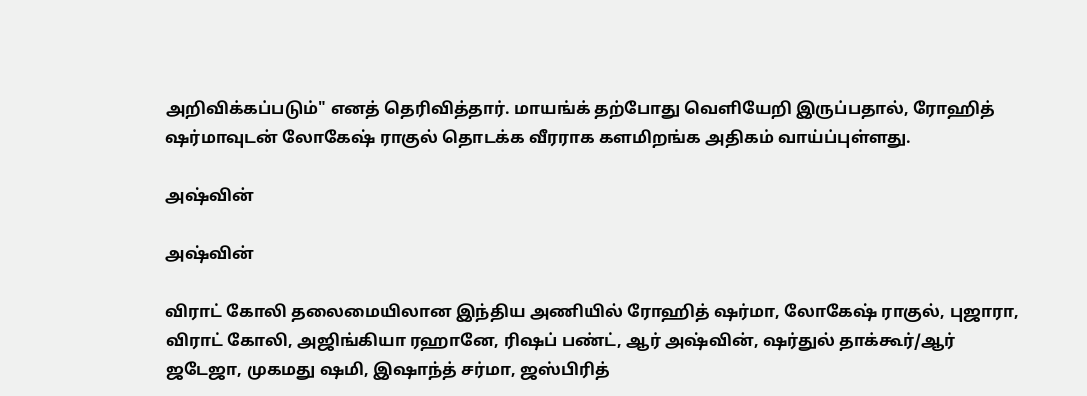அறிவிக்கப்படும்" எனத் தெரிவித்தார். மாயங்க் தற்போது வெளியேறி இருப்பதால், ரோஹித் ஷர்மாவுடன் லோகேஷ் ராகுல் தொடக்க வீரராக களமிறங்க அதிகம் வாய்ப்புள்ளது.

அஷ்வின்

அஷ்வின்

விராட் கோலி தலைமையிலான இந்திய அணியில் ரோஹித் ஷர்மா, லோகேஷ் ராகுல், புஜாரா, விராட் கோலி, அஜிங்கியா ரஹானே, ரிஷப் பண்ட், ஆர் அஷ்வின், ஷர்துல் தாக்கூர்/ஆர் ஜடேஜா, முகமது ஷமி, இஷாந்த் சர்மா, ஜஸ்பிரித்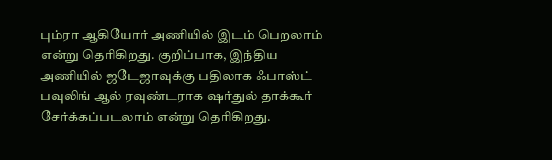பும்ரா ஆகியோர் அணியில் இடம் பெறலாம் என்று தெரிகிறது. குறிப்பாக, இந்திய அணியில் ஜடேஜாவுக்கு பதிலாக ஃபாஸ்ட் பவுலிங் ஆல் ரவுண்டராக ஷர்துல் தாக்கூர் சேர்க்கப்படலாம் என்று தெரிகிறது.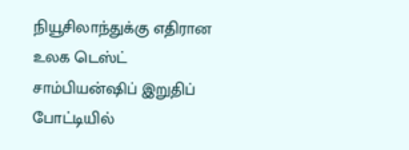நியூசிலாந்துக்கு எதிரான உலக டெஸ்ட் சாம்பியன்ஷிப் இறுதிப் போட்டியில்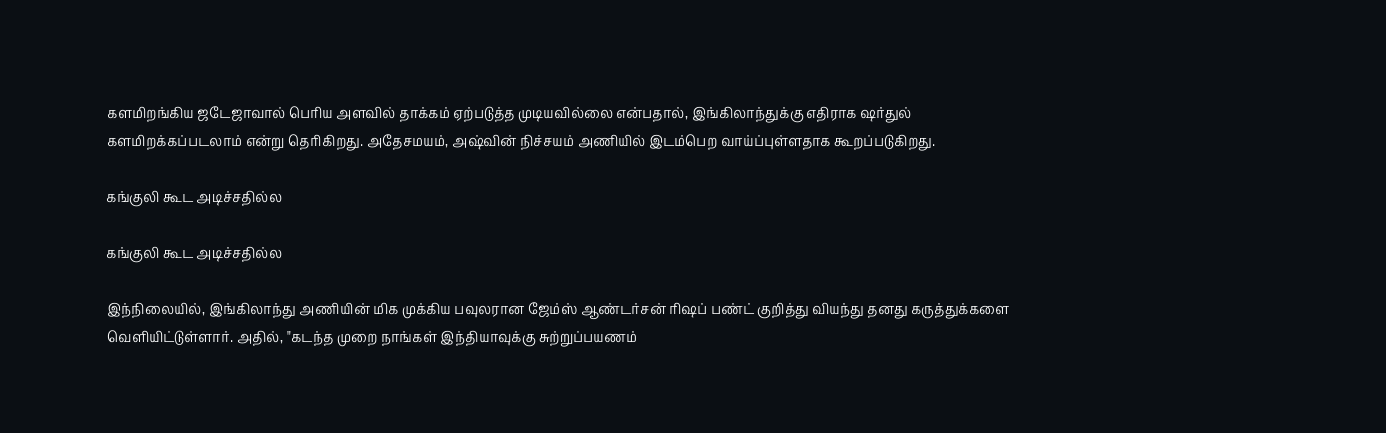களமிறங்கிய ஜடேஜாவால் பெரிய அளவில் தாக்கம் ஏற்படுத்த முடியவில்லை என்பதால், இங்கிலாந்துக்கு எதிராக ஷர்துல் களமிறக்கப்படலாம் என்று தெரிகிறது. அதேசமயம், அஷ்வின் நிச்சயம் அணியில் இடம்பெற வாய்ப்புள்ளதாக கூறப்படுகிறது.

கங்குலி கூட அடிச்சதில்ல

கங்குலி கூட அடிச்சதில்ல

இந்நிலையில், இங்கிலாந்து அணியின் மிக முக்கிய பவுலரான ஜேம்ஸ் ஆண்டர்சன் ரிஷப் பண்ட் குறித்து வியந்து தனது கருத்துக்களை வெளியிட்டுள்ளார். அதில், "கடந்த முறை நாங்கள் இந்தியாவுக்கு சுற்றுப்பயணம்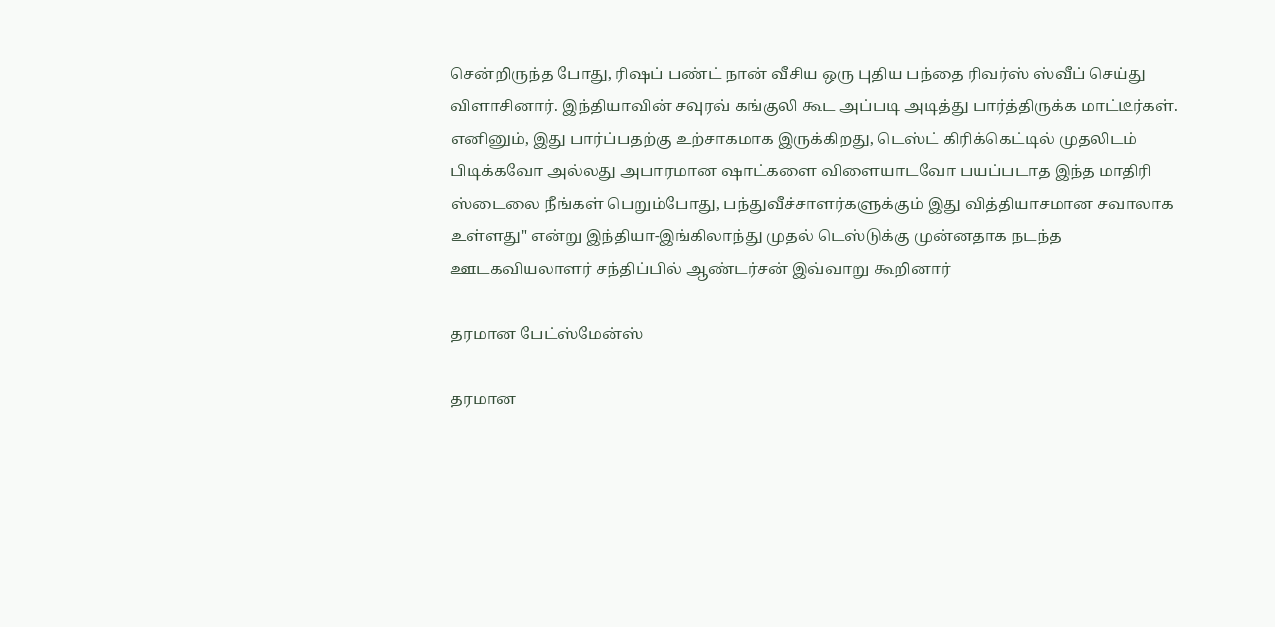சென்றிருந்த போது, ரிஷப் பண்ட் நான் வீசிய ஒரு புதிய பந்தை ரிவர்ஸ் ஸ்வீப் செய்து விளாசினார். இந்தியாவின் சவுரவ் கங்குலி கூட அப்படி அடித்து பார்த்திருக்க மாட்டீர்கள். எனினும், இது பார்ப்பதற்கு உற்சாகமாக இருக்கிறது, டெஸ்ட் கிரிக்கெட்டில் முதலிடம் பிடிக்கவோ அல்லது அபாரமான ஷாட்களை விளையாடவோ பயப்படாத இந்த மாதிரி ஸ்டைலை நீங்கள் பெறும்போது, பந்துவீச்சாளர்களுக்கும் இது வித்தியாசமான சவாலாக உள்ளது" என்று இந்தியா-இங்கிலாந்து முதல் டெஸ்டுக்கு முன்னதாக நடந்த ஊடகவியலாளர் சந்திப்பில் ஆண்டர்சன் இவ்வாறு கூறினார்

தரமான பேட்ஸ்மேன்ஸ்

தரமான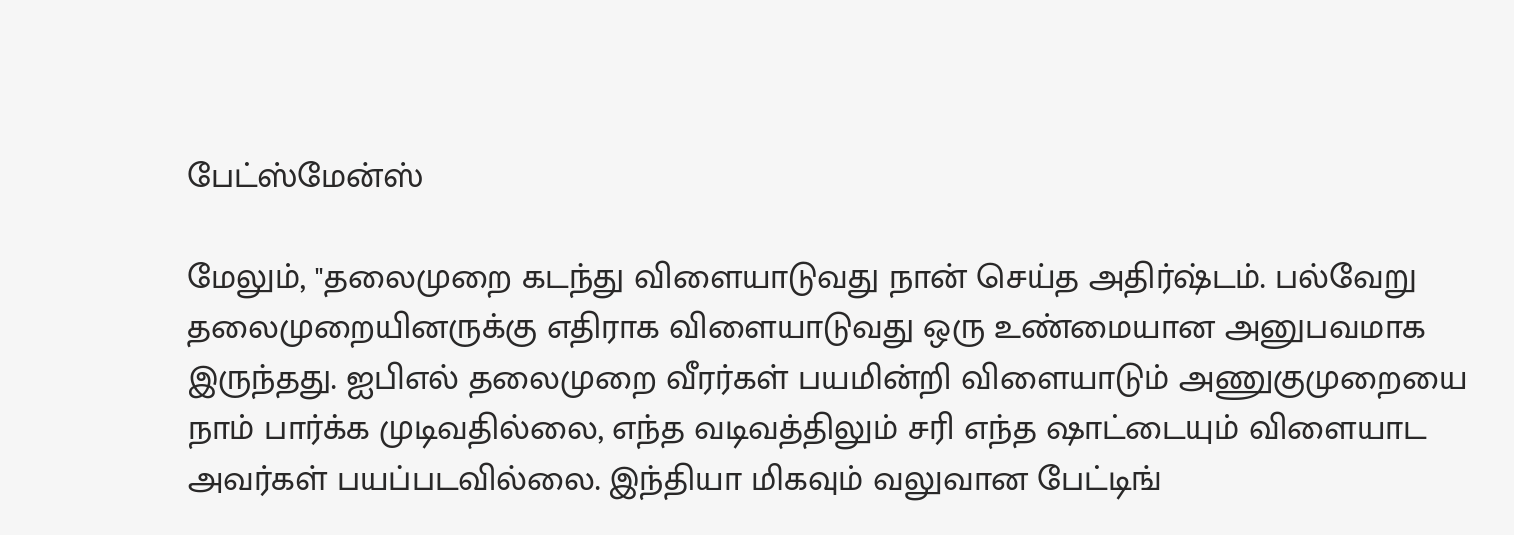பேட்ஸ்மேன்ஸ்

மேலும், "தலைமுறை கடந்து விளையாடுவது நான் செய்த அதிர்ஷ்டம். பல்வேறு தலைமுறையினருக்கு எதிராக விளையாடுவது ஒரு உண்மையான அனுபவமாக இருந்தது. ஐபிஎல் தலைமுறை வீரர்கள் பயமின்றி விளையாடும் அணுகுமுறையை நாம் பார்க்க முடிவதில்லை, எந்த வடிவத்திலும் சரி எந்த ஷாட்டையும் விளையாட அவர்கள் பயப்படவில்லை. இந்தியா மிகவும் வலுவான பேட்டிங்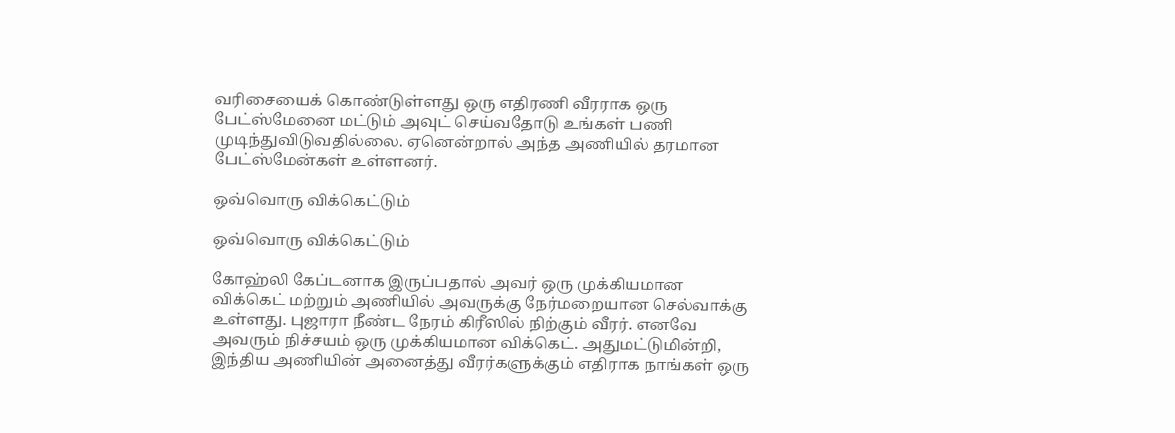வரிசையைக் கொண்டுள்ளது ஒரு எதிரணி வீரராக ஒரு பேட்ஸ்மேனை மட்டும் அவுட் செய்வதோடு உங்கள் பணி முடிந்துவிடுவதில்லை. ஏனென்றால் அந்த அணியில் தரமான பேட்ஸ்மேன்கள் உள்ளனர்.

ஒவ்வொரு விக்கெட்டும்

ஒவ்வொரு விக்கெட்டும்

கோஹ்லி கேப்டனாக இருப்பதால் அவர் ஒரு முக்கியமான விக்கெட் மற்றும் அணியில் அவருக்கு நேர்மறையான செல்வாக்கு உள்ளது. புஜாரா நீண்ட நேரம் கிரீஸில் நிற்கும் வீரர். எனவே அவரும் நிச்சயம் ஒரு முக்கியமான விக்கெட். அதுமட்டுமின்றி, இந்திய அணியின் அனைத்து வீரர்களுக்கும் எதிராக நாங்கள் ஒரு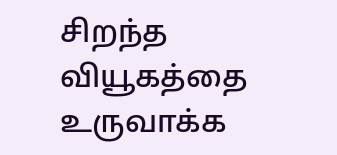சிறந்த வியூகத்தை உருவாக்க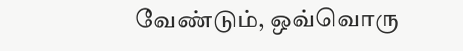வேண்டும், ஒவ்வொரு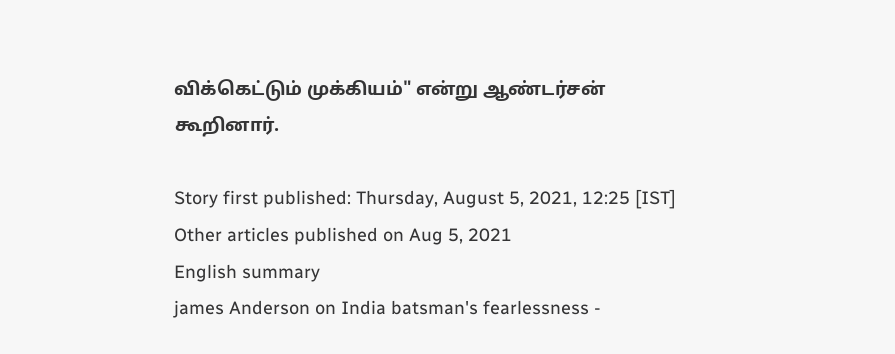விக்கெட்டும் முக்கியம்" என்று ஆண்டர்சன் கூறினார்.

Story first published: Thursday, August 5, 2021, 12:25 [IST]
Other articles published on Aug 5, 2021
English summary
james Anderson on India batsman's fearlessness -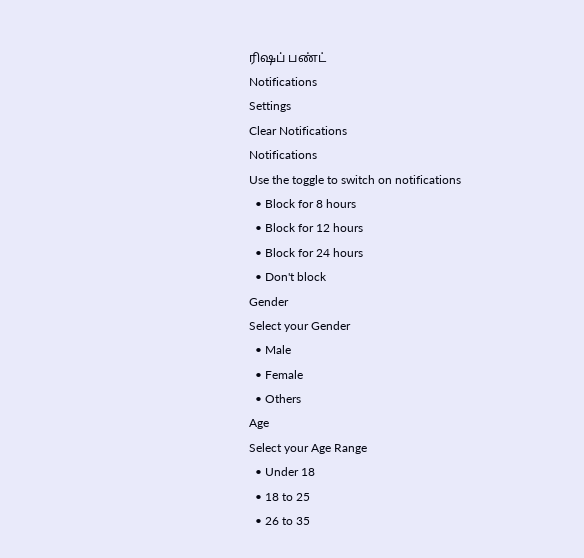ரிஷப் பண்ட்
Notifications
Settings
Clear Notifications
Notifications
Use the toggle to switch on notifications
  • Block for 8 hours
  • Block for 12 hours
  • Block for 24 hours
  • Don't block
Gender
Select your Gender
  • Male
  • Female
  • Others
Age
Select your Age Range
  • Under 18
  • 18 to 25
  • 26 to 35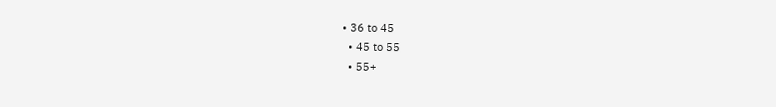• 36 to 45
  • 45 to 55
  • 55+